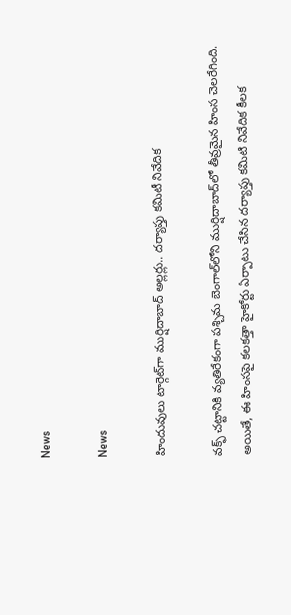News

News

హిందువులు టార్గెట్‌గా ముర్షిదాబాద్ అల్లర్లు.. దర్యాప్తు కమిటీ నివేదిక

వక్ఫ్ చట్టానికి వ్యతిరేకంగా పశ్చిమ బెంగాల్‌లోని ముర్షిదాబాద్‌లో తీవ్రమైన హింస చెలరేగింది. అయితే, ఈ హింసపై కలకత్తా హైకోర్టు ఏర్పాటు చేసిన దర్యాప్తు కమిటి నివేదిక కీలక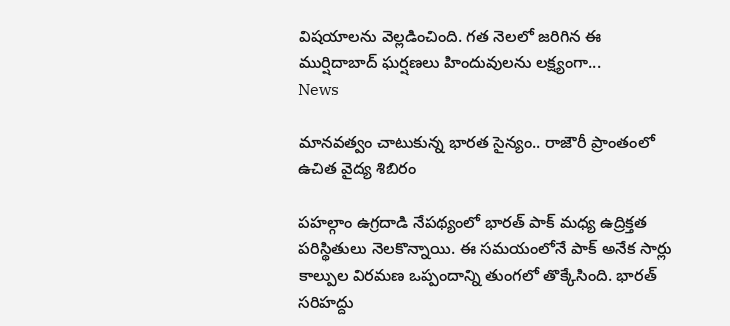విషయాలను వెల్లడించింది. గత నెలలో జరిగిన ఈ ముర్షిదాబాద్ ఘర్షణలు హిందువులను లక్ష్యంగా...
News

మానవత్వం చాటుకున్న భారత సైన్యం.. రాజౌరీ ప్రాంతంలో ఉచిత వైద్య శిబిరం

పహల్గాం ఉగ్రదాడి నేపథ్యంలో భారత్ పాక్ మధ్య ఉద్రిక్తత పరిస్థితులు నెలకొన్నాయి. ఈ సమయంలోనే పాక్ అనేక సార్లు కాల్పుల విరమణ ఒప్పందాన్ని తుంగలో తొక్కేసింది. భారత్ సరిహద్దు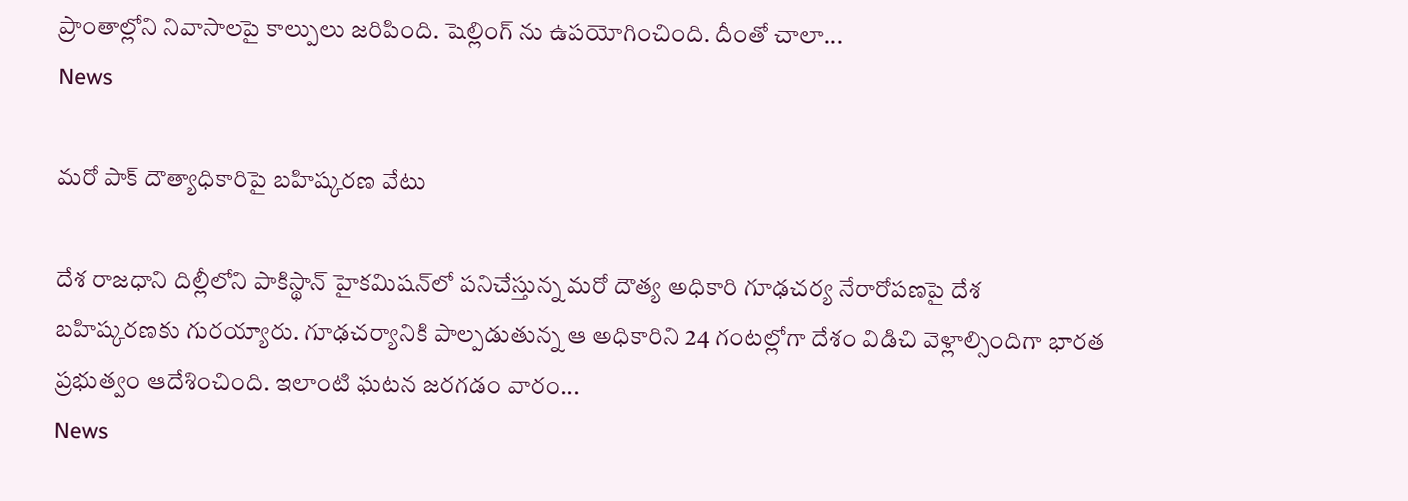ప్రాంతాల్లోని నివాసాలపై కాల్పులు జరిపింది. షెల్లింగ్ ను ఉపయోగించింది. దీంతో చాలా...
News

మరో పాక్‌ దౌత్యాధికారిపై బహిష్కరణ వేటు

దేశ రాజధాని దిల్లీలోని పాకిస్థాన్‌ హైకమిషన్‌లో పనిచేస్తున్న మరో దౌత్య అధికారి గూఢచర్య నేరారోపణపై దేశ బహిష్కరణకు గురయ్యారు. గూఢచర్యానికి పాల్పడుతున్న ఆ అధికారిని 24 గంటల్లోగా దేశం విడిచి వెళ్లాల్సిందిగా భారత ప్రభుత్వం ఆదేశించింది. ఇలాంటి ఘటన జరగడం వారం...
News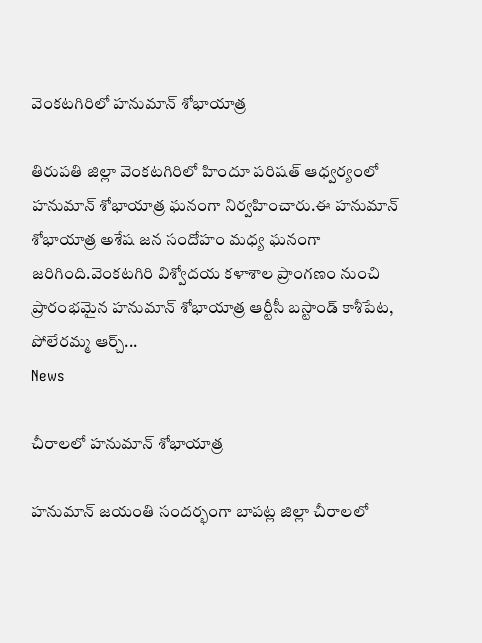వెంకటగిరిలో హనుమాన్ శోభాయాత్ర

తిరుపతి జిల్లా వెంకటగిరిలో హిందూ పరిషత్ ఆధ్వర్యంలో హనుమాన్ శోభాయాత్ర ఘనంగా నిర్వహించారు.ఈ హనుమాన్ శోభాయాత్ర అశేష జన సందోహం మధ్య ఘనంగా జరిగింది.వెంకటగిరి విశ్వోదయ కళాశాల ప్రాంగణం నుంచి ప్రారంభమైన హనుమాన్ శోభాయాత్ర ఆర్టీసీ బస్టాండ్ కాశీపేట, పోలేరమ్మ ఆర్చ్...
News

చీరాలలో హనుమాన్ శోభాయాత్ర

హనుమాన్ జయంతి సందర్భంగా బాపట్ల జిల్లా చీరాలలో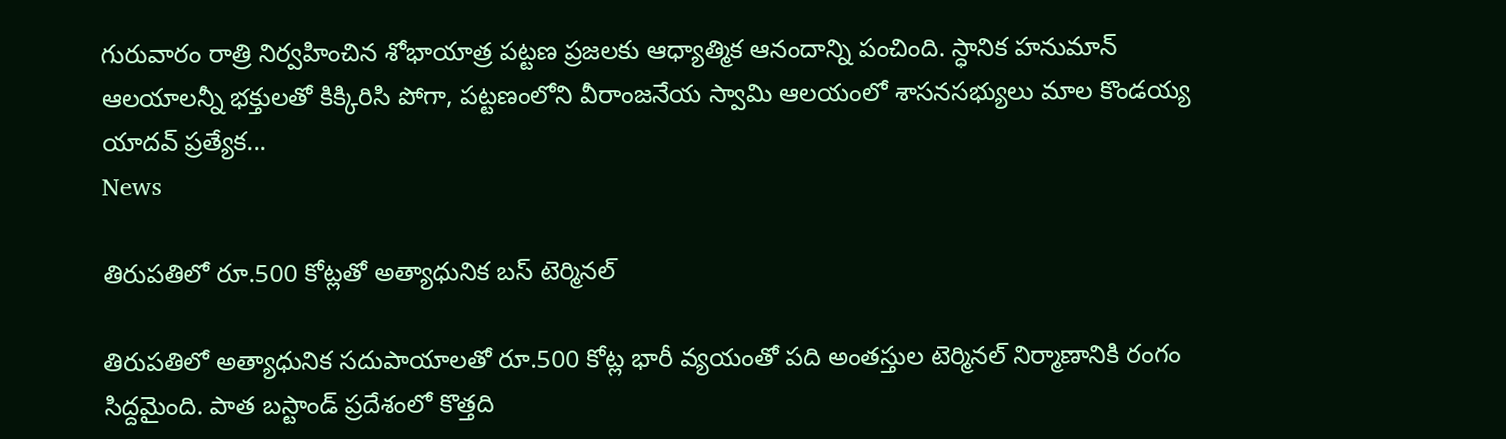గురువారం రాత్రి నిర్వహించిన శోభాయాత్ర పట్టణ ప్రజలకు ఆధ్యాత్మిక ఆనందాన్ని పంచింది. స్ధానిక హనుమాన్ ఆలయాలన్నీ భక్తులతో కిక్కిరిసి పోగా, పట్టణంలోని వీరాంజనేయ స్వామి ఆలయంలో శాసనసభ్యులు మాల కొండయ్య యాదవ్ ప్రత్యేక...
News

తిరుపతిలో రూ.500 కోట్లతో అత్యాధునిక బస్ టెర్మినల్

తిరుపతిలో అత్యాధునిక సదుపాయాలతో రూ.500 కోట్ల భారీ వ్యయంతో పది అంతస్తుల టెర్మినల్ నిర్మాణానికి రంగం సిద్దమైంది. పాత బస్టాండ్ ప్రదేశంలో కొత్తది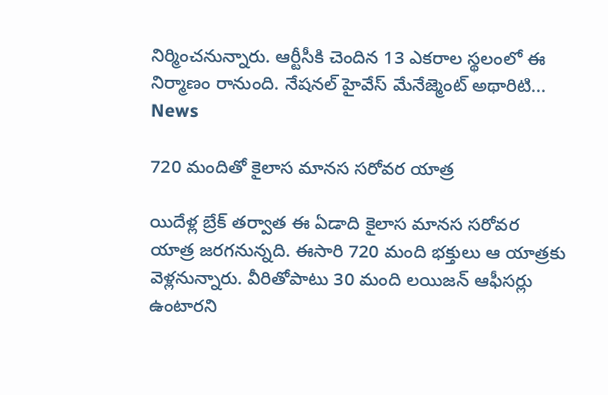నిర్మించనున్నారు. ఆర్టీసీకి చెందిన 13 ఎకరాల స్థలంలో ఈ నిర్మాణం రానుంది. నేషనల్ హైవేస్ మేనేజ్మెంట్ అథారిటి...
News

720 మందితో కైలాస మాన‌స స‌రోవ‌ర యాత్ర‌

యిదేళ్ల బ్రేక్ త‌ర్వాత ఈ ఏడాది కైలాస మాన‌స స‌రోవ‌ర యాత్ర జ‌ర‌గ‌నున్న‌ది. ఈసారి 720 మంది భ‌క్తులు ఆ యాత్ర‌కు వెళ్ల‌నున్నారు. వీరితోపాటు 30 మంది ల‌యిజ‌న్ ఆఫీస‌ర్లు ఉంటార‌ని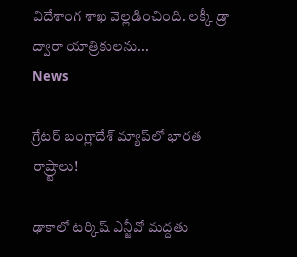విదేశాంగ శాఖ వెల్ల‌డించింది. ల‌క్కీ డ్రా ద్వారా యాత్రికుల‌ను...
News

గ్రేటర్‌ బంగ్లాదేశ్‌ మ్యాప్‌లో భారత రాష్ర్టాలు!

ఢాకాలో టర్కిష్‌ ఎన్జీవో మద్దతు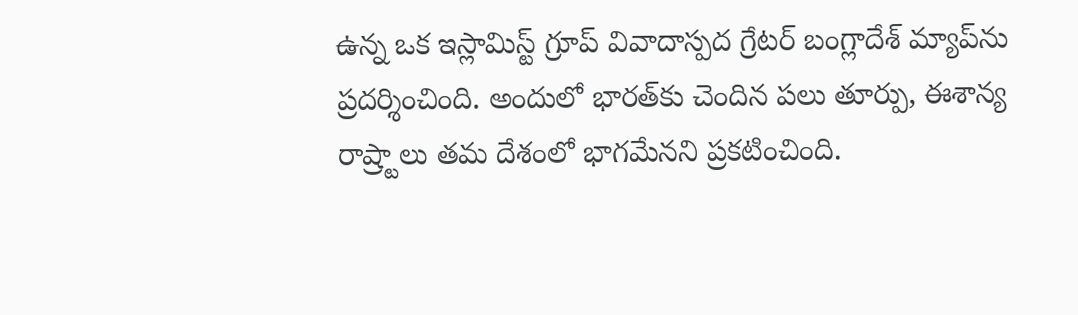ఉన్న ఒక ఇస్లామిస్ట్‌ గ్రూప్‌ వివాదాస్పద గ్రేటర్‌ బంగ్లాదేశ్‌ మ్యాప్‌ను ప్రదర్శించింది. అందులో భారత్‌కు చెందిన పలు తూర్పు, ఈశాన్య రాష్ర్టాలు తమ దేశంలో భాగమేనని ప్రకటించింది.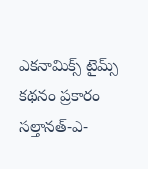ఎకనామిక్స్‌ టైమ్స్‌ కథనం ప్రకారం సల్తానత్‌-ఎ-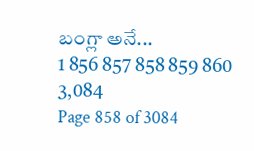బంగ్లా అనే...
1 856 857 858 859 860 3,084
Page 858 of 3084